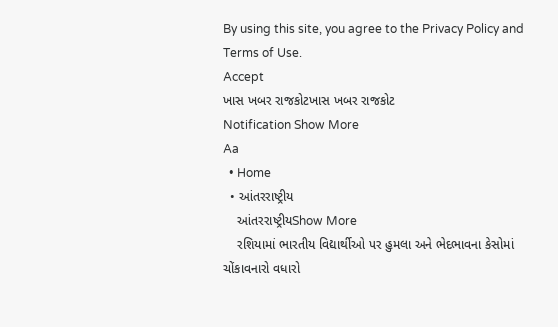By using this site, you agree to the Privacy Policy and Terms of Use.
Accept
ખાસ ખબર રાજકોટખાસ ખબર રાજકોટ
Notification Show More
Aa
  • Home
  • આંતરરાષ્ટ્રીય
    આંતરરાષ્ટ્રીયShow More
    રશિયામાં ભારતીય વિદ્યાર્થીઓ પર હુમલા અને ભેદભાવના કેસોમાં ચોંકાવનારો વધારો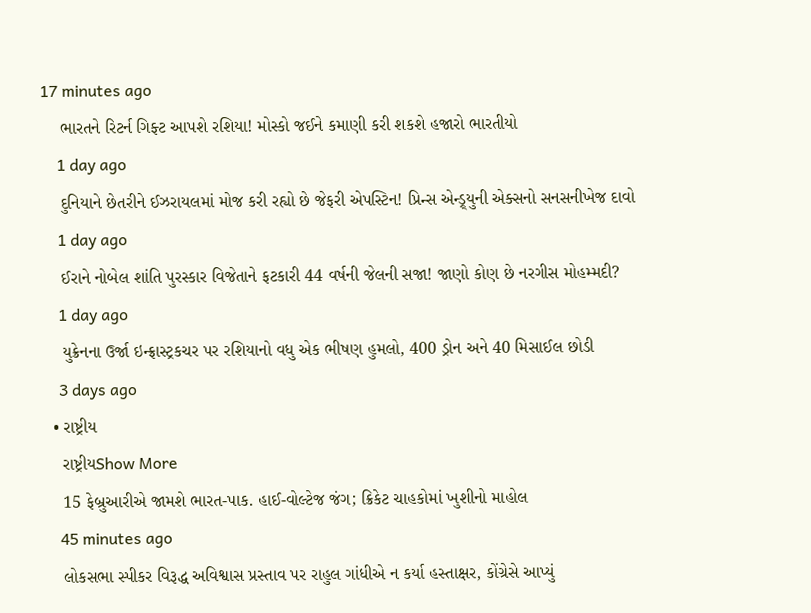17 minutes ago
    ભારતને રિટર્ન ગિફ્ટ આપશે રશિયા! મોસ્કો જઈને કમાણી કરી શકશે હજારો ભારતીયો
    1 day ago
    દુનિયાને છેતરીને ઈઝરાયલમાં મોજ કરી રહ્યો છે જેફરી એપસ્ટિન! પ્રિન્સ એન્ડ્ર્યુની એક્સનો સનસનીખેજ દાવો
    1 day ago
    ઈરાને નોબેલ શાંતિ પુરસ્કાર વિજેતાને ફટકારી 44 વર્ષની જેલની સજા! જાણો કોણ છે નરગીસ મોહમ્મદી?
    1 day ago
    યુક્રેનના ઉર્જા ઇન્ફ્રાસ્ટ્રકચર પર રશિયાનો વધુ એક ભીષણ હુમલો, 400 ડ્રોન અને 40 મિસાઈલ છોડી
    3 days ago
  • રાષ્ટ્રીય
    રાષ્ટ્રીયShow More
    15 ફેબ્રુઆરીએ જામશે ભારત-પાક. હાઈ-વોલ્ટેજ જંગ; ક્રિકેટ ચાહકોમાં ખુશીનો માહોલ
    45 minutes ago
    લોકસભા સ્પીકર વિરૂદ્ધ અવિશ્વાસ પ્રસ્તાવ પર રાહુલ ગાંધીએ ન કર્યા હસ્તાક્ષર, કોંગ્રેસે આપ્યું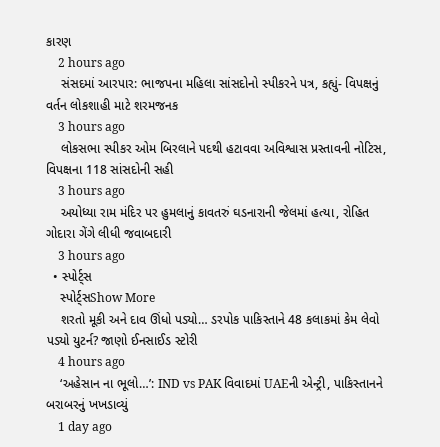કારણ
    2 hours ago
    સંસદમાં આરપાર: ભાજપના મહિલા સાંસદોનો સ્પીકરને પત્ર, કહ્યું- વિપક્ષનું વર્તન લોકશાહી માટે શરમજનક
    3 hours ago
    લોકસભા સ્પીકર ઓમ બિરલાને પદથી હટાવવા અવિશ્વાસ પ્રસ્તાવની નોટિસ, વિપક્ષના 118 સાંસદોની સહી
    3 hours ago
    અયોધ્યા રામ મંદિર પર હુમલાનું કાવતરું ઘડનારાની જેલમાં હત્યા, રોહિત ગોદારા ગેંગે લીધી જવાબદારી
    3 hours ago
  • સ્પોર્ટ્સ
    સ્પોર્ટ્સShow More
    શરતો મૂકી અને દાવ ઊંધો પડ્યો… ડરપોક પાકિસ્તાને 48 કલાકમાં કેમ લેવો પડ્યો યુટર્ન? જાણો ઈનસાઈડ સ્ટોરી
    4 hours ago
    ‘અહેસાન ના ભૂલો…’: IND vs PAK વિવાદમાં UAEની એન્ટ્રી, પાકિસ્તાનને બરાબરનું ખખડાવ્યું
    1 day ago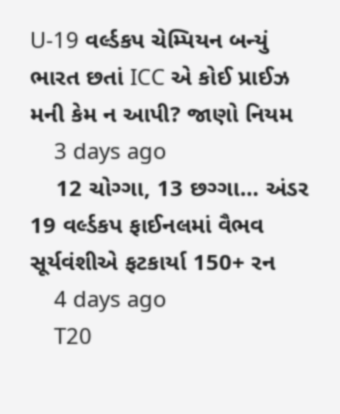U-19 વર્લ્ડકપ ચેમ્પિયન બન્યું ભારત છતાં ICC એ કોઈ પ્રાઈઝ મની કેમ ન આપી? જાણો નિયમ
    3 days ago
    12 ચોગ્ગા, 13 છગ્ગા… અંડર 19 વર્લ્ડકપ ફાઈનલમાં વૈભવ સૂર્યવંશીએ ફટકાર્યા 150+ રન
    4 days ago
    T20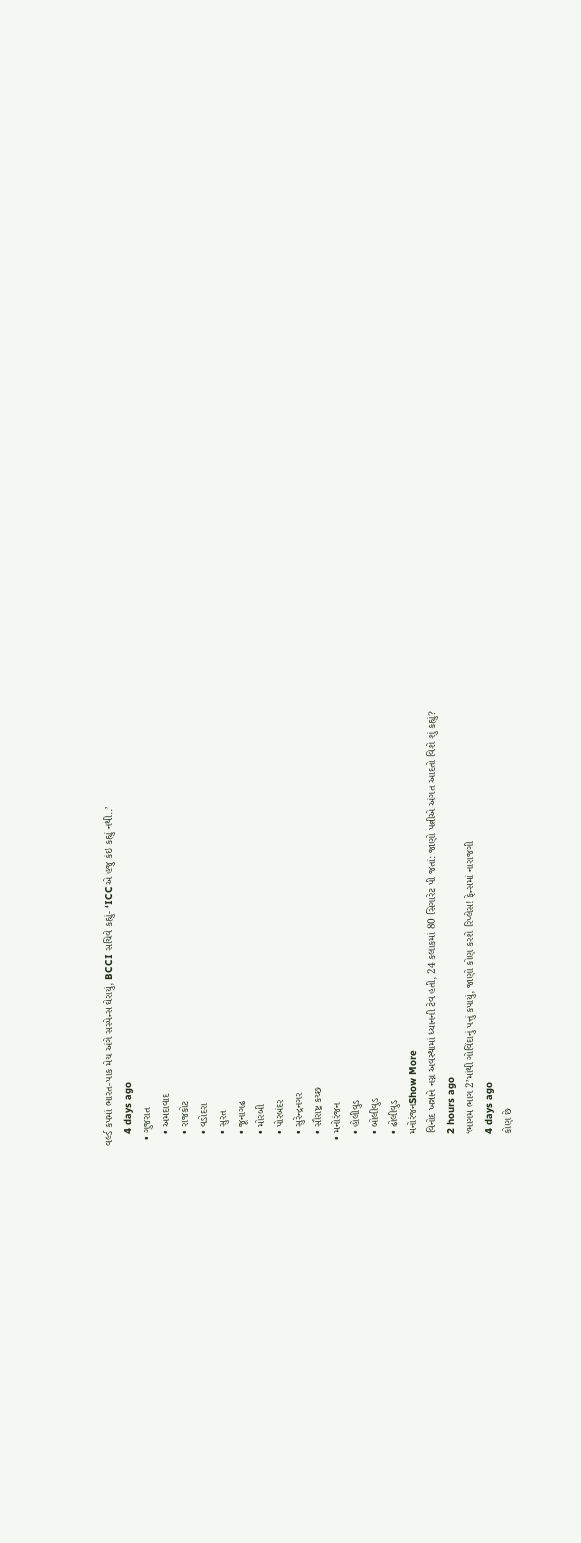વર્લ્ડ કપમાં ભારત-પાક મેચ અંગે સસ્પેન્સ ઘેરાયું, BCCI સચિવે કહ્યું- ‘ICCએ હજુ કંઇ કહ્યું નથી..’
    4 days ago
  • ગુજરાત
    • અમદાવાદ
    • રાજકોટ
    • વડોદરા
    • સુરત
    • જૂનાગઢ
    • મોરબી
    • પોરબંદર
    • સુરેન્દ્રનગર
    • સૌરાષ્ટ્ર કચ્છ
  • મનોરંજન
    • હોલીવુડ
    • બોલીવુડ
    • ઢોલીવુડ
    મનોરંજનShow More
    વિનોદ ખન્નાને નગ્ન અવસ્થામાં ધ્યાનની ટેવ હતી, 24 કલાકમાં 80 સિગારેટ પી જતાં: જાણો પત્નીએ અંગત આદતો વિશે શું કહ્યું?
    2 hours ago
    ‘ભાગમ ભાગ 2’માંથી ગોવિંદાનું પત્તું કપાયું, જાણો કોણ કરશે રિપ્લેસ! ફેન્સમાં નારાજગી
    4 days ago
    કોણ છે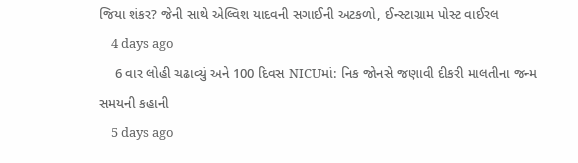જિયા શંકર? જેની સાથે એલ્વિશ યાદવની સગાઈની અટકળો, ઈન્સ્ટાગ્રામ પોસ્ટ વાઈરલ
    4 days ago
    6 વાર લોહી ચઢાવ્યું અને 100 દિવસ NICUમાં: નિક જોનસે જણાવી દીકરી માલતીના જન્મ સમયની કહાની
    5 days ago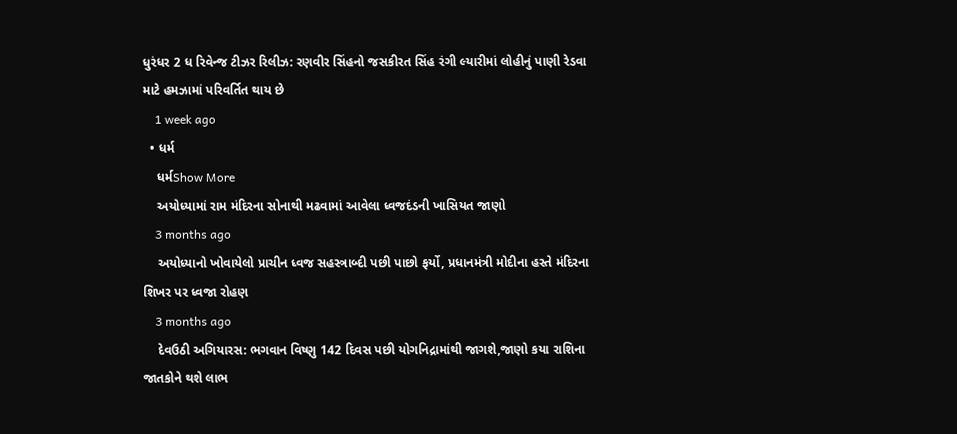ધુરંધર 2 ધ રિવેન્જ ટીઝર રિલીઝ: રણવીર સિંહનો જસકીરત સિંહ રંગી લ્યારીમાં લોહીનું પાણી રેડવા માટે હમઝામાં પરિવર્તિત થાય છે
    1 week ago
  • ધર્મ
    ધર્મShow More
    અયોધ્યામાં રામ મંદિરના સોનાથી મઢવામાં આવેલા ધ્વજદંડની ખાસિયત જાણો
    3 months ago
    અયોધ્યાનો ખોવાયેલો પ્રાચીન ધ્વજ સહસ્ત્રાબ્દી પછી પાછો ફર્યો, પ્રધાનમંત્રી મોદીના હસ્તે મંદિરના શિખર પર ધ્વજા રોહણ
    3 months ago
    દેવઉઠી અગિયારસ: ભગવાન વિષ્ણુ 142 દિવસ પછી યોગનિદ્રામાંથી જાગશે,જાણો કયા રાશિના જાતકોને થશે લાભ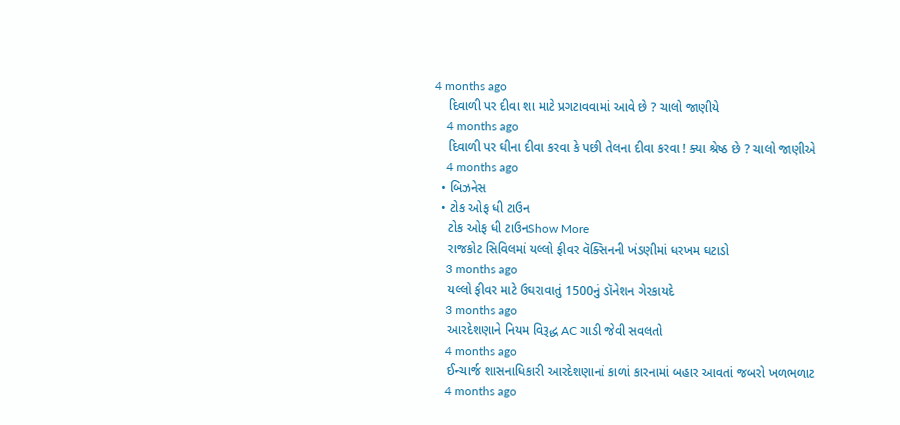4 months ago
    દિવાળી પર દીવા શા માટે પ્રગટાવવામાં આવે છે ? ચાલો જાણીયે
    4 months ago
    દિવાળી પર ઘીના દીવા કરવા કે પછી તેલના દીવા કરવા ! ક્યા શ્રેષ્ઠ છે ? ચાલો જાણીએ
    4 months ago
  • બિઝનેસ
  • ટોક ઓફ ધી ટાઉન
    ટોક ઓફ ધી ટાઉનShow More
    રાજકોટ સિવિલમાં યલ્લો ફીવર વૅક્સિનની ખંડણીમાં ધરખમ ઘટાડો
    3 months ago
    યલ્લો ફીવર માટે ઉઘરાવાતું 1500નું ડૉનેશન ગેરકાયદે
    3 months ago
    આરદેશણાને નિયમ વિરૂદ્ધ AC ગાડી જેવી સવલતો
    4 months ago
    ઈન્ચાર્જ શાસનાધિકારી આરદેશણાનાં કાળાં કારનામાં બહાર આવતાં જબરો ખળભળાટ
    4 months ago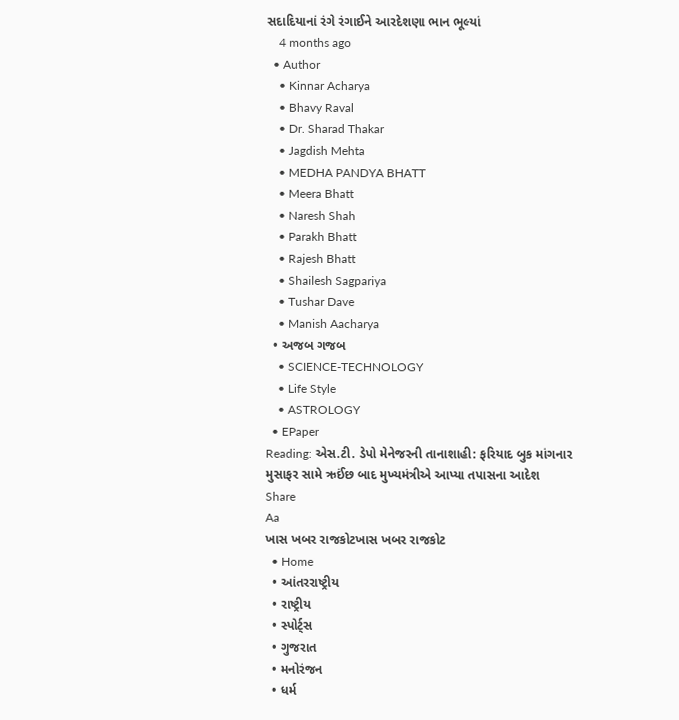સદાદિયાનાં રંગે રંગાઈને આરદેશણા ભાન ભૂલ્યાં
    4 months ago
  • Author
    • Kinnar Acharya
    • Bhavy Raval
    • Dr. Sharad Thakar
    • Jagdish Mehta
    • MEDHA PANDYA BHATT
    • Meera Bhatt
    • Naresh Shah
    • Parakh Bhatt
    • Rajesh Bhatt
    • Shailesh Sagpariya
    • Tushar Dave
    • Manish Aacharya
  • અજબ ગજબ
    • SCIENCE-TECHNOLOGY
    • Life Style
    • ASTROLOGY
  • EPaper
Reading: એસ.ટી. ડેપો મેનેજરની તાનાશાહી: ફરિયાદ બુક માંગનાર મુસાફર સામે ઋઈંછ બાદ મુખ્યમંત્રીએ આપ્યા તપાસના આદેશ
Share
Aa
ખાસ ખબર રાજકોટખાસ ખબર રાજકોટ
  • Home
  • આંતરરાષ્ટ્રીય
  • રાષ્ટ્રીય
  • સ્પોર્ટ્સ
  • ગુજરાત
  • મનોરંજન
  • ધર્મ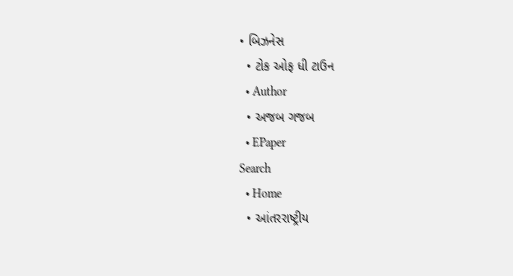• બિઝનેસ
  • ટોક ઓફ ધી ટાઉન
  • Author
  • અજબ ગજબ
  • EPaper
Search
  • Home
  • આંતરરાષ્ટ્રીય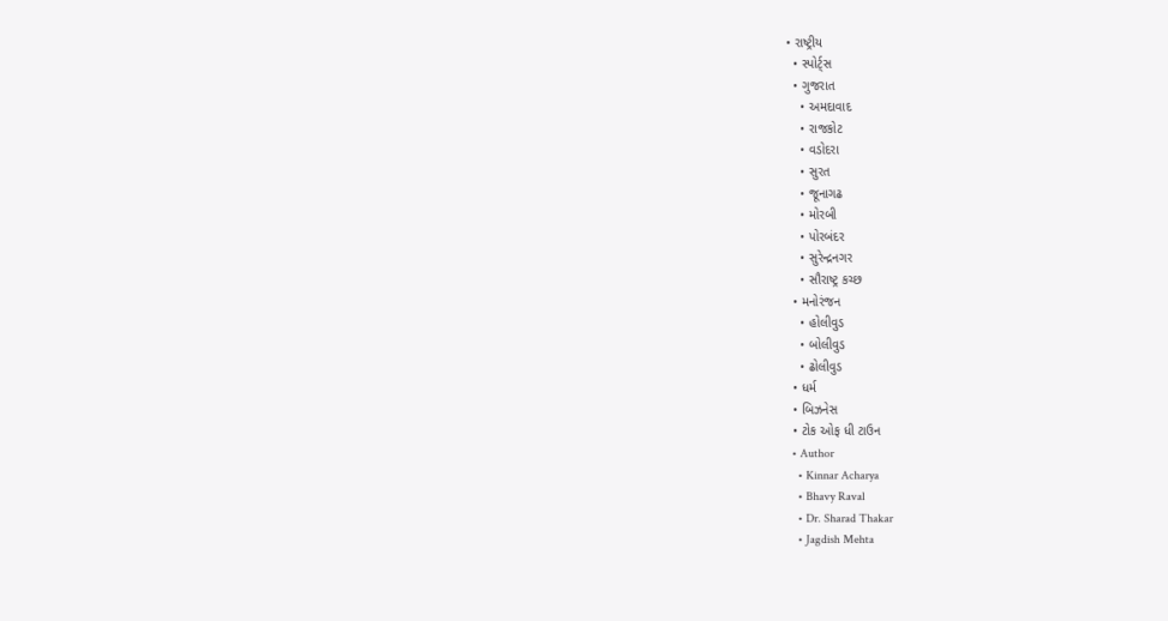• રાષ્ટ્રીય
  • સ્પોર્ટ્સ
  • ગુજરાત
    • અમદાવાદ
    • રાજકોટ
    • વડોદરા
    • સુરત
    • જૂનાગઢ
    • મોરબી
    • પોરબંદર
    • સુરેન્દ્રનગર
    • સૌરાષ્ટ્ર કચ્છ
  • મનોરંજન
    • હોલીવુડ
    • બોલીવુડ
    • ઢોલીવુડ
  • ધર્મ
  • બિઝનેસ
  • ટોક ઓફ ધી ટાઉન
  • Author
    • Kinnar Acharya
    • Bhavy Raval
    • Dr. Sharad Thakar
    • Jagdish Mehta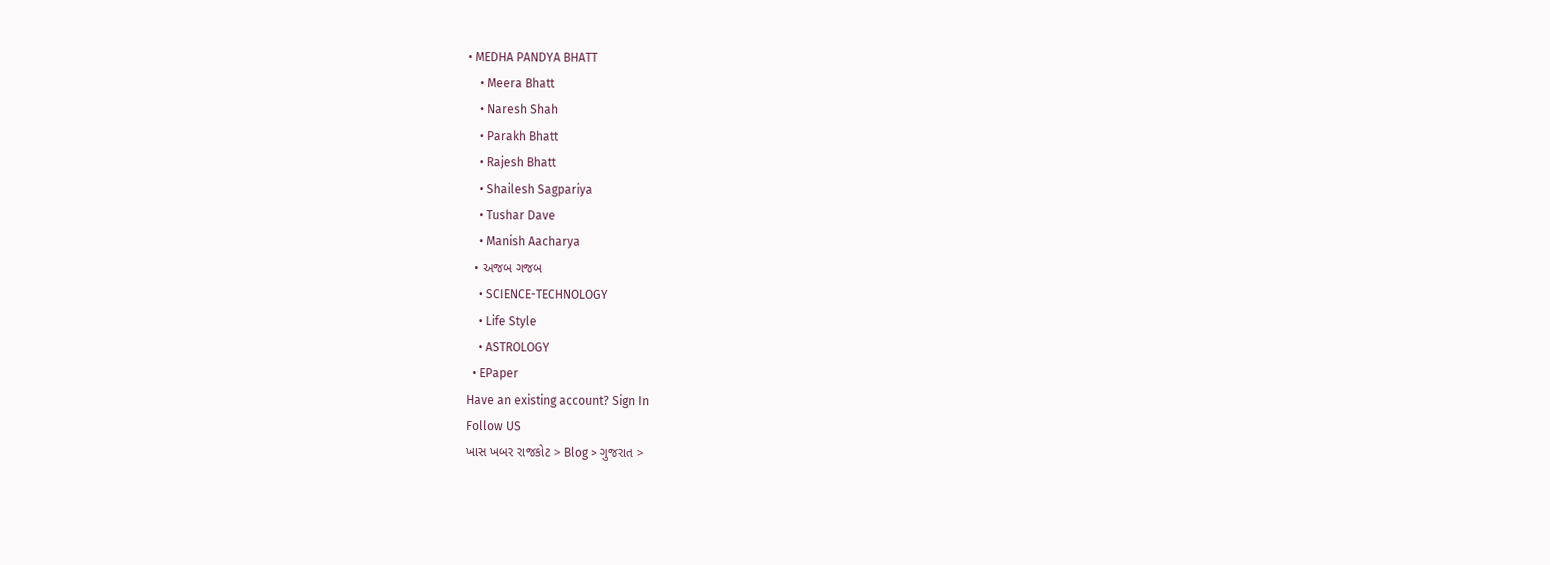• MEDHA PANDYA BHATT
    • Meera Bhatt
    • Naresh Shah
    • Parakh Bhatt
    • Rajesh Bhatt
    • Shailesh Sagpariya
    • Tushar Dave
    • Manish Aacharya
  • અજબ ગજબ
    • SCIENCE-TECHNOLOGY
    • Life Style
    • ASTROLOGY
  • EPaper
Have an existing account? Sign In
Follow US
ખાસ ખબર રાજકોટ > Blog > ગુજરાત >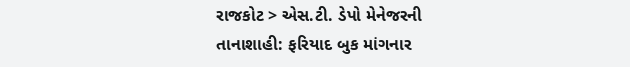રાજકોટ > એસ.ટી. ડેપો મેનેજરની તાનાશાહી: ફરિયાદ બુક માંગનાર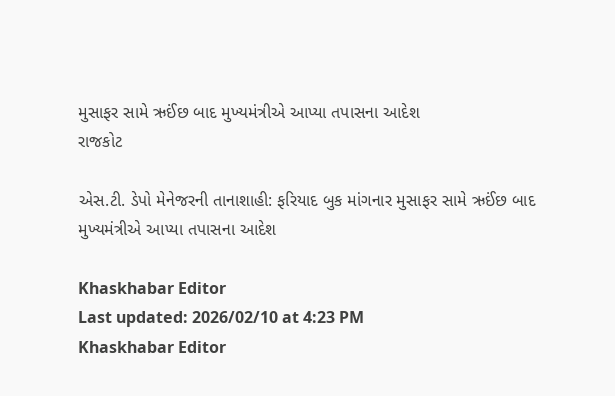મુસાફર સામે ઋઈંછ બાદ મુખ્યમંત્રીએ આપ્યા તપાસના આદેશ
રાજકોટ

એસ.ટી. ડેપો મેનેજરની તાનાશાહી: ફરિયાદ બુક માંગનાર મુસાફર સામે ઋઈંછ બાદ મુખ્યમંત્રીએ આપ્યા તપાસના આદેશ

Khaskhabar Editor
Last updated: 2026/02/10 at 4:23 PM
Khaskhabar Editor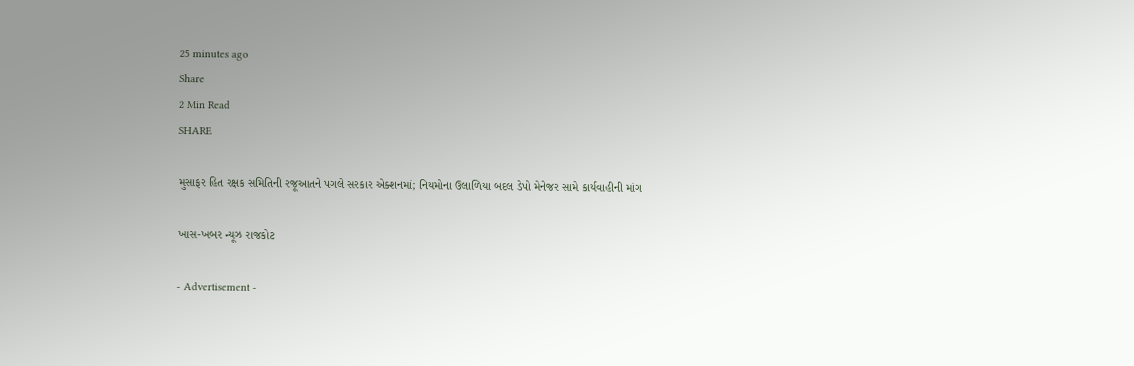25 minutes ago
Share
2 Min Read
SHARE

મુસાફર હિત રક્ષક સમિતિની રજૂઆતને પગલે સરકાર એક્શનમાં; નિયમોના ઉલાળિયા બદલ ડેપો મેનેજર સામે કાર્યવાહીની માંગ

ખાસ-ખબર ન્યૂઝ રાજકોટ

- Advertisement -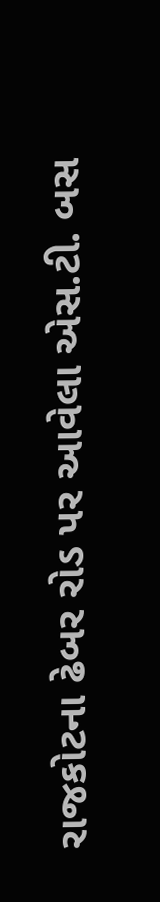રાજકોટના ઢેબર રોડ પર આવેલા એસ.ટી. બસ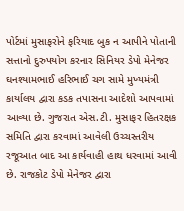પોર્ટમાં મુસાફરોને ફરિયાદ બુક ન આપીને પોતાની સત્તાનો દુરુપયોગ કરનાર સિનિયર ડેપો મેનેજર ઘનશ્યામભાઈ હરિભાઈ ચગ સામે મુખ્યમંત્રી કાર્યાલય દ્વારા કડક તપાસના આદેશો આપવામાં આવ્યા છે. ગુજરાત એસ.ટી. મુસાફર હિતરક્ષક સમિતિ દ્વારા કરવામાં આવેલી ઉચ્ચસ્તરીય રજૂઆત બાદ આ કાર્યવાહી હાથ ધરવામાં આવી છે. રાજકોટ ડેપો મેનેજર દ્વારા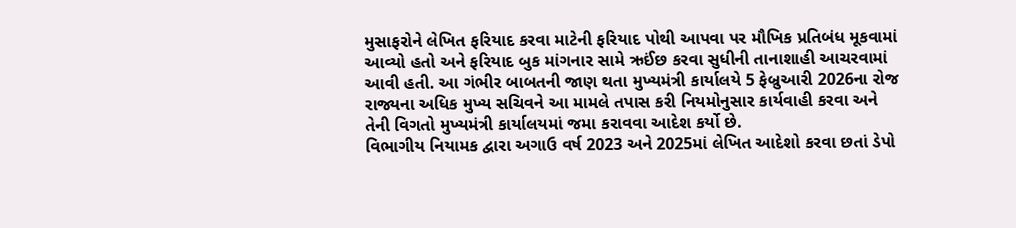મુસાફરોને લેખિત ફરિયાદ કરવા માટેની ફરિયાદ પોથી આપવા પર મૌખિક પ્રતિબંધ મૂકવામાં આવ્યો હતો અને ફરિયાદ બુક માંગનાર સામે ઋઈંછ કરવા સુધીની તાનાશાહી આચરવામાં આવી હતી. આ ગંભીર બાબતની જાણ થતા મુખ્યમંત્રી કાર્યાલયે 5 ફેબ્રુઆરી 2026ના રોજ રાજ્યના અધિક મુખ્ય સચિવને આ મામલે તપાસ કરી નિયમોનુસાર કાર્યવાહી કરવા અને તેની વિગતો મુખ્યમંત્રી કાર્યાલયમાં જમા કરાવવા આદેશ કર્યો છે.
વિભાગીય નિયામક દ્વારા અગાઉ વર્ષ 2023 અને 2025માં લેખિત આદેશો કરવા છતાં ડેપો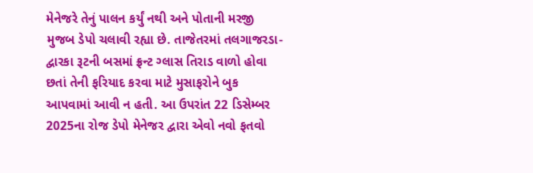મેનેજરે તેનું પાલન કર્યું નથી અને પોતાની મરજી મુજબ ડેપો ચલાવી રહ્યા છે. તાજેતરમાં તલગાજરડા-દ્વારકા રૂટની બસમાં ફ્રન્ટ ગ્લાસ તિરાડ વાળો હોવા છતાં તેની ફરિયાદ કરવા માટે મુસાફરોને બુક આપવામાં આવી ન હતી. આ ઉપરાંત 22 ડિસેમ્બર 2025ના રોજ ડેપો મેનેજર દ્વારા એવો નવો ફતવો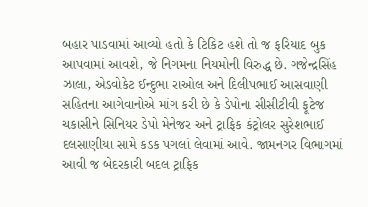બહાર પાડવામાં આવ્યો હતો કે ટિકિટ હશે તો જ ફરિયાદ બુક આપવામાં આવશે, જે નિગમના નિયમોની વિરુદ્ધ છે. ગજેન્દ્રસિંહ ઝાલા, એડવોકેટ ઈન્દુભા રાઓલ અને દિલીપભાઈ આસવાણી સહિતના આગેવાનોએ માંગ કરી છે કે ડેપોના સીસીટીવી ફૂટેજ ચકાસીને સિનિયર ડેપો મેનેજર અને ટ્રાફિક કંટ્રોલર સુરેશભાઈ દલસાણીયા સામે કડક પગલાં લેવામાં આવે. જામનગર વિભાગમાં આવી જ બેદરકારી બદલ ટ્રાફિક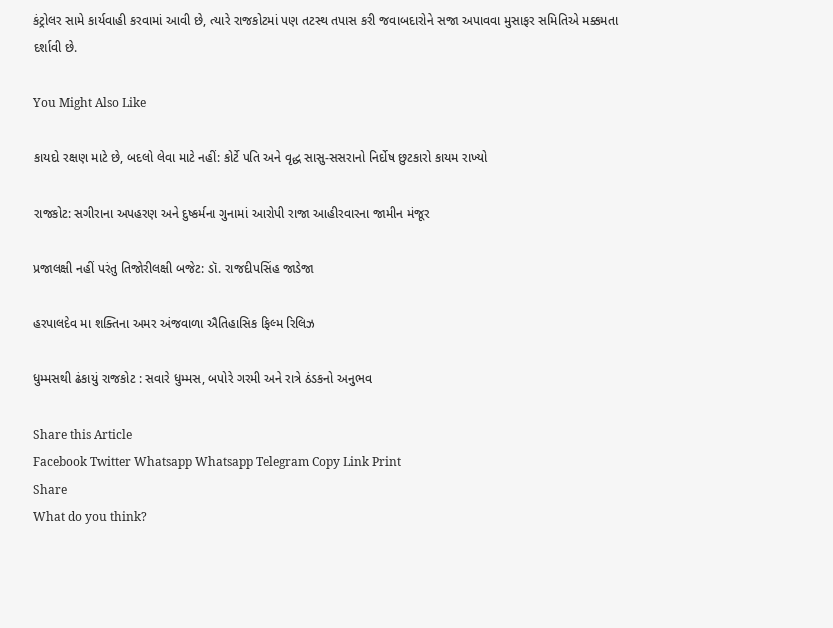કંટ્રોલર સામે કાર્યવાહી કરવામાં આવી છે, ત્યારે રાજકોટમાં પણ તટસ્થ તપાસ કરી જવાબદારોને સજા અપાવવા મુસાફર સમિતિએ મક્કમતા દર્શાવી છે.

You Might Also Like

કાયદો રક્ષણ માટે છે, બદલો લેવા માટે નહીં: કોર્ટે પતિ અને વૃદ્ધ સાસુ-સસરાનો નિર્દોષ છુટકારો કાયમ રાખ્યો

રાજકોટ: સગીરાના અપહરણ અને દુષ્કર્મના ગુનામાં આરોપી રાજા આહીરવારના જામીન મંજૂર

પ્રજાલક્ષી નહીં પરંતુ તિજોરીલક્ષી બજેટ: ડૉ. રાજદીપસિંહ જાડેજા

હરપાલદેવ મા શક્તિના અમર અંજવાળા ઐતિહાસિક ફિલ્મ રિલિઝ

ધુમ્મસથી ઢંકાયું રાજકોટ : સવારે ધુમ્મસ, બપોરે ગરમી અને રાત્રે ઠંડકનો અનુભવ

Share this Article
Facebook Twitter Whatsapp Whatsapp Telegram Copy Link Print
Share
What do you think?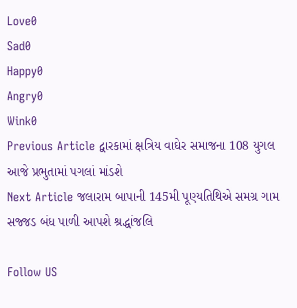Love0
Sad0
Happy0
Angry0
Wink0
Previous Article દ્વારકામાં ક્ષત્રિય વાઘેર સમાજના 108 યુગલ આજે પ્રભુતામાં પગલાં માંડશે
Next Article જલારામ બાપાની 145મી પૂણ્યતિથિએ સમગ્ર ગામ સજ્જડ બંધ પાળી આપશે શ્રદ્ધાંજલિ

Follow US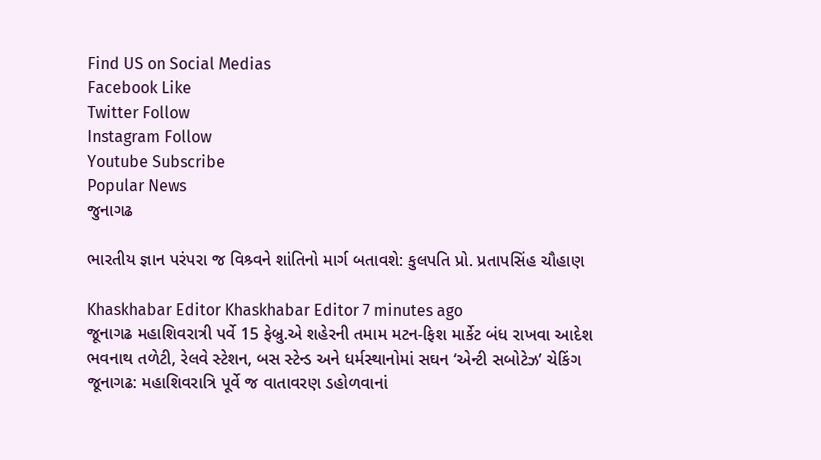Find US on Social Medias
Facebook Like
Twitter Follow
Instagram Follow
Youtube Subscribe
Popular News
જુનાગઢ

ભારતીય જ્ઞાન પરંપરા જ વિશ્ર્વને શાંતિનો માર્ગ બતાવશે: કુલપતિ પ્રો. પ્રતાપસિંહ ચૌહાણ

Khaskhabar Editor Khaskhabar Editor 7 minutes ago
જૂનાગઢ મહાશિવરાત્રી પર્વે 15 ફેબ્રુ.એ શહેરની તમામ મટન-ફિશ માર્કેટ બંધ રાખવા આદેશ
ભવનાથ તળેટી, રેલવે સ્ટેશન, બસ સ્ટેન્ડ અને ધર્મસ્થાનોમાં સઘન ‘એન્ટી સબોટેઝ’ ચેકિંગ
જૂનાગઢ: મહાશિવરાત્રિ પૂર્વે જ વાતાવરણ ડહોળવાનાં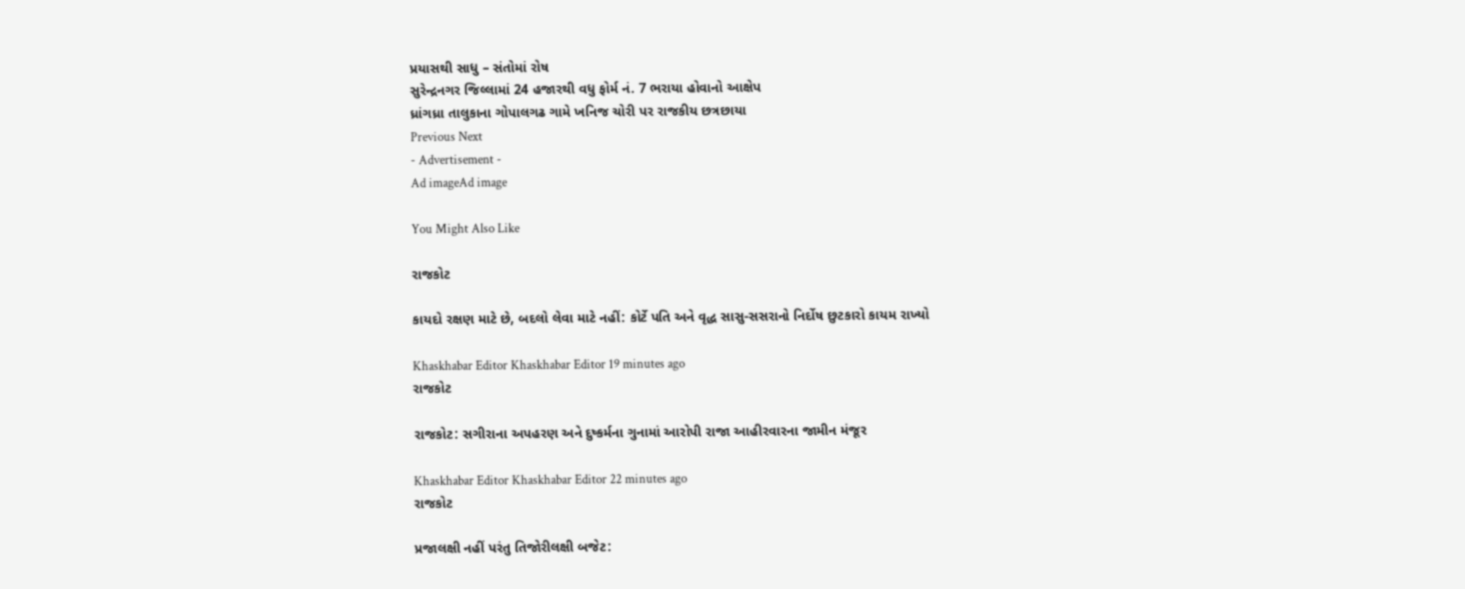પ્રયાસથી સાધુ – સંતોમાં રોષ
સુરેન્દ્રનગર જિલ્લામાં 24 હજારથી વધુ ફોર્મ નં. 7 ભરાયા હોવાનો આક્ષેપ
ધ્રાંગધ્રા તાલુકાના ગોપાલગઢ ગામે ખનિજ ચોરી પર રાજકીય છત્રછાયા
Previous Next
- Advertisement -
Ad imageAd image

You Might Also Like

રાજકોટ

કાયદો રક્ષણ માટે છે, બદલો લેવા માટે નહીં: કોર્ટે પતિ અને વૃદ્ધ સાસુ-સસરાનો નિર્દોષ છુટકારો કાયમ રાખ્યો

Khaskhabar Editor Khaskhabar Editor 19 minutes ago
રાજકોટ

રાજકોટ: સગીરાના અપહરણ અને દુષ્કર્મના ગુનામાં આરોપી રાજા આહીરવારના જામીન મંજૂર

Khaskhabar Editor Khaskhabar Editor 22 minutes ago
રાજકોટ

પ્રજાલક્ષી નહીં પરંતુ તિજોરીલક્ષી બજેટ: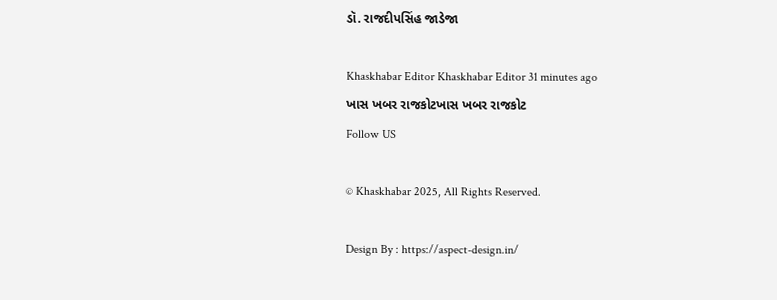ડૉ. રાજદીપસિંહ જાડેજા

Khaskhabar Editor Khaskhabar Editor 31 minutes ago
ખાસ ખબર રાજકોટખાસ ખબર રાજકોટ
Follow US

© Khaskhabar 2025, All Rights Reserved.

Design By : https://aspect-design.in/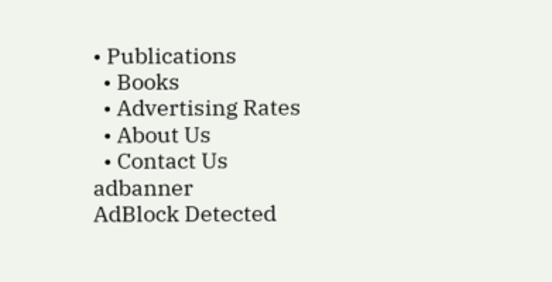• Publications
  • Books
  • Advertising Rates
  • About Us
  • Contact Us
adbanner
AdBlock Detected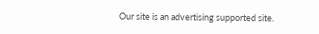Our site is an advertising supported site.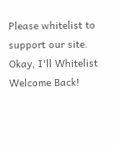Please whitelist to support our site.
Okay, I'll Whitelist
Welcome Back!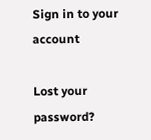Sign in to your account

Lost your password?